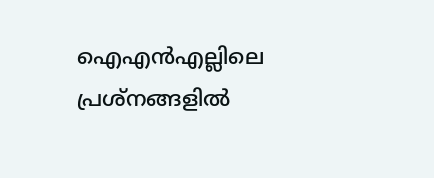ഐഎന്‍എല്ലിലെ പ്രശ്നങ്ങളില്‍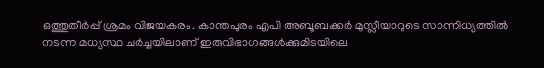ഒത്തുതീര്‍പ്പ് ശ്രമം വിജയകരം. കാന്തപുരം എപി അബൂബക്കര്‍ മുസ്ലീയാറുടെ സാന്നിധ്യത്തില്‍ നടന്ന മധ്യസ്ഥ ചര്‍ച്ചയിലാണ് ഇരുവിഭാഗങ്ങള്‍ക്കുമിടയിലെ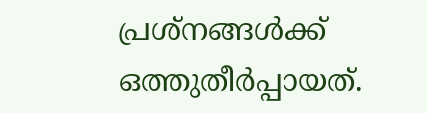പ്രശ്നങ്ങള്‍ക്ക് ഒത്തുതീര്‍പ്പായത്.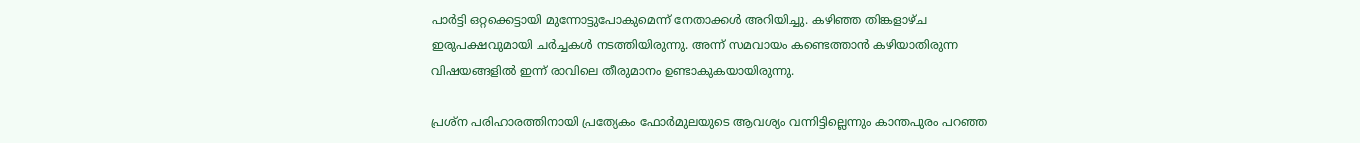പാര്‍ട്ടി ഒറ്റക്കെട്ടായി മുന്നോട്ടുപോകുമെന്ന് നേതാക്കൾ അറിയിച്ചു. കഴിഞ്ഞ തിങ്കളാഴ്ച ഇരുപക്ഷവുമായി ചര്‍ച്ചകള്‍ നടത്തിയിരുന്നു. അന്ന് സമവായം കണ്ടെത്താന്‍ കഴിയാതിരുന്ന വിഷയങ്ങളില്‍ ഇന്ന് രാവിലെ തീരുമാനം ഉണ്ടാകുകയായിരുന്നു.

പ്രശ്ന പരിഹാരത്തിനായി പ്രത്യേകം ഫോര്‍മുലയുടെ ആവശ്യം വന്നിട്ടില്ലെന്നും കാന്തപുരം പറഞ്ഞ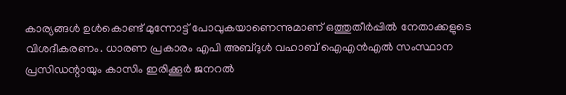കാര്യങ്ങള്‍ ഉള്‍കൊണ്ട് മുന്നോട്ട് പോവുകയാണെന്നുമാണ് ഒത്തുതീർപ്പില്‍ നേതാക്കളുടെ വിശദീകരണം. ധാരണ പ്രകാരം എപി അബ്ദുള്‍ വഹാബ് ഐഎന്‍എല്‍ സംസ്ഥാന പ്രസിഡന്റായും കാസിം ഇരിക്കൂര്‍ ജനറല്‍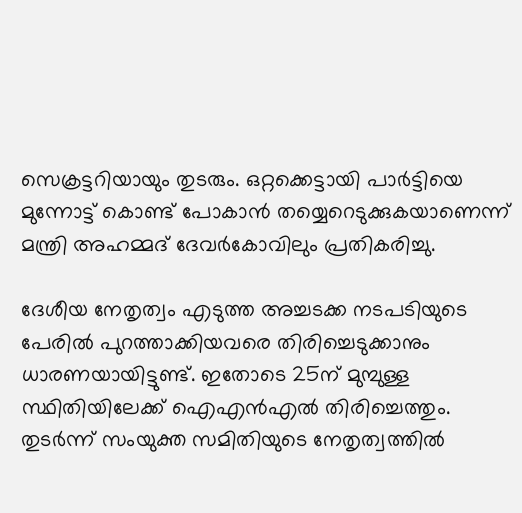സെക്രട്ടറിയായും തുടരും. ഒറ്റക്കെട്ടായി പാര്‍ട്ടിയെ മുന്നോട്ട് കൊണ്ട് പോകാന്‍ തയ്യെറെടുക്കുകയാണെന്ന് മന്ത്രി അഹമ്മദ് ദേവര്‍കോവിലും പ്രതികരിച്ചു.

ദേശീയ നേതൃത്വം എടുത്ത അച്ചടക്ക നടപടിയുടെ പേരില്‍ പുറത്താക്കിയവരെ തിരിച്ചെടുക്കാനും ധാരണയായിട്ടുണ്ട്. ഇതോടെ 25ന് മുമ്പുള്ള സ്ഥിതിയിലേക്ക് ഐഎന്‍എല്‍ തിരിച്ചെത്തും. തുടര്‍ന്ന് സംയുക്ത സമിതിയുടെ നേതൃത്വത്തില്‍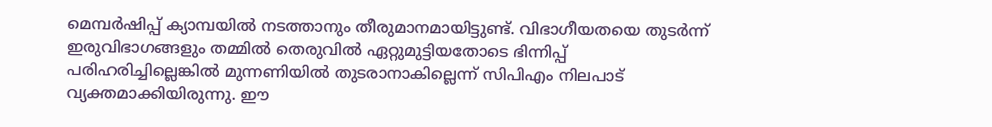മെമ്പര്‍ഷിപ്പ് ക്യാമ്പയില്‍ നടത്താനും തീരുമാനമായിട്ടുണ്ട്. വിഭാഗീയതയെ തുടര്‍ന്ന് ഇരുവിഭാഗങ്ങളും തമ്മില്‍ തെരുവില്‍ ഏറ്റുമുട്ടിയതോടെ ഭിന്നിപ്പ് പരിഹരിച്ചില്ലെങ്കില്‍ മുന്നണിയില്‍ തുടരാനാകില്ലെന്ന് സിപിഎം നിലപാട് വ്യക്തമാക്കിയിരുന്നു. ഈ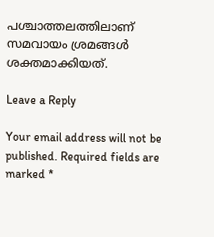പശ്ചാത്തലത്തിലാണ് സമവായം ശ്രമങ്ങള്‍ ശക്തമാക്കിയത്.

Leave a Reply

Your email address will not be published. Required fields are marked *